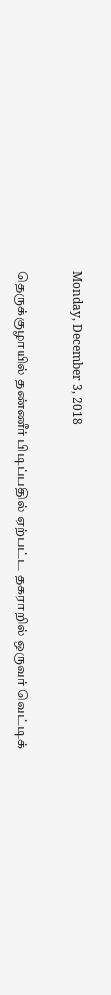Monday, December 3, 2018

தெருக்குழாயில் தண்ணீர் பிடிப்பதில் ஏற்பட்ட தகராறில் ஒருவர் வெட்டிக்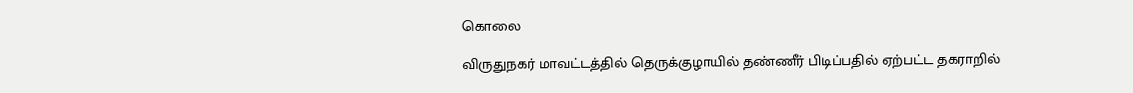கொலை

விருதுநகர் மாவட்டத்தில் தெருக்குழாயில் தண்ணீர் பிடிப்பதில் ஏற்பட்ட தகராறில்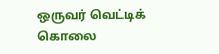ஒருவர் வெட்டிக் கொலை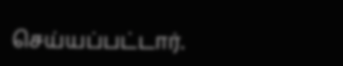செய்யப்பட்டார்.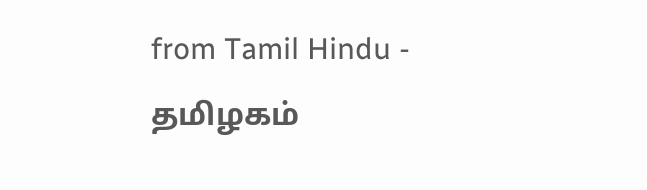from Tamil Hindu - தமிழகம்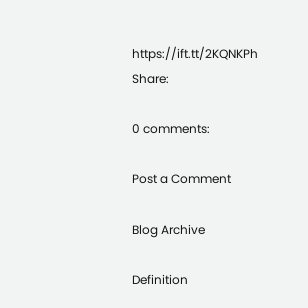https://ift.tt/2KQNKPh
Share:

0 comments:

Post a Comment

Blog Archive

Definition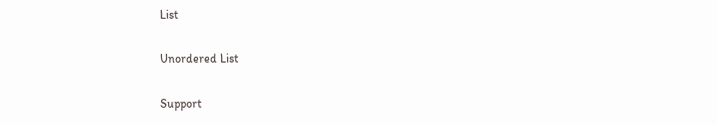List

Unordered List

Support